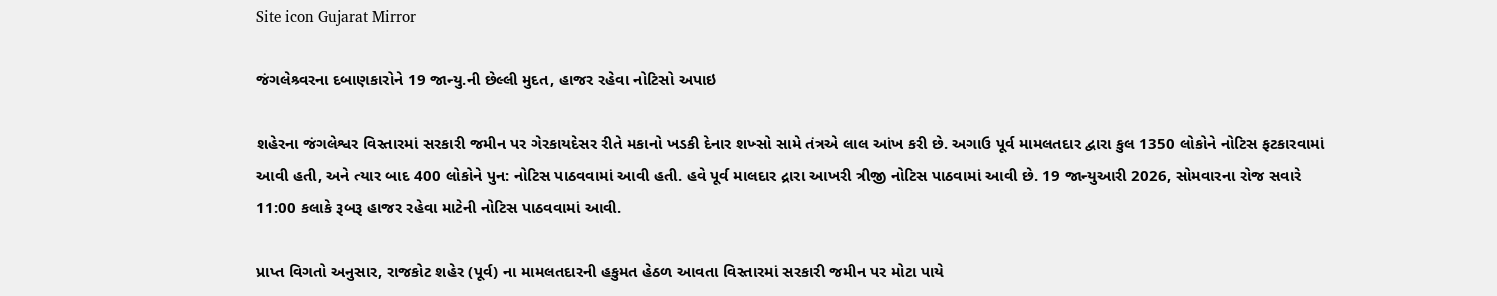Site icon Gujarat Mirror

જંગલેશ્ર્વરના દબાણકારોને 19 જાન્યુ.ની છેલ્લી મુદત, હાજર રહેવા નોટિસો અપાઇ

શહેરના જંગલેશ્વર વિસ્તારમાં સરકારી જમીન પર ગેરકાયદેસર રીતે મકાનો ખડકી દેનાર શખ્સો સામે તંત્રએ લાલ આંખ કરી છે. અગાઉ પૂર્વ મામલતદાર દ્વારા કુલ 1350 લોકોને નોટિસ ફટકારવામાં આવી હતી, અને ત્યાર બાદ 400 લોકોને પુન: નોટિસ પાઠવવામાં આવી હતી. હવે પૂર્વ માલદાર દ્રારા આખરી ત્રીજી નોટિસ પાઠવામાં આવી છે. 19 જાન્યુઆરી 2026, સોમવારના રોજ સવારે 11:00 કલાકે રૂબરૂ હાજર રહેવા માટેની નોટિસ પાઠવવામાં આવી.

પ્રાપ્ત વિગતો અનુસાર, રાજકોટ શહેર (પૂર્વ) ના મામલતદારની હકુમત હેઠળ આવતા વિસ્તારમાં સરકારી જમીન પર મોટા પાયે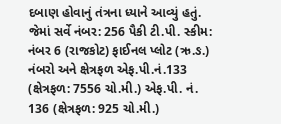દબાણ હોવાનું તંત્રના ધ્યાને આવ્યું હતું. જેમાં સર્વે નંબર: 256 પૈકી ટી.પી. સ્કીમ: નંબર 6 (રાજકોટ) ફાઈનલ પ્લોટ (ઋ.ઙ.) નંબરો અને ક્ષેત્રફળ એફ.પી.નં.133 (ક્ષેત્રફળ: 7556 ચો.મી.) એફ.પી. નં. 136 (ક્ષેત્રફળ: 925 ચો.મી.)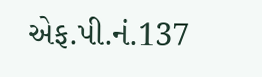એફ.પી.નં.137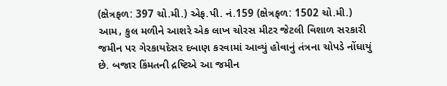(ક્ષેત્રફળ: 397 ચો.મી.) એફ.પી. નં.159 (ક્ષેત્રફળ: 1502 ચો.મી.) આમ, કુલ મળીને આશરે એક લાખ ચોરસ મીટર જેટલી વિશાળ સરકારી જમીન પર ગેરકાયદેસર દબાણ કરવામાં આવ્યું હોવાનું તંત્રના ચોપડે નોંધાયું છે. બજાર કિંમતની દ્રષ્ટિએ આ જમીન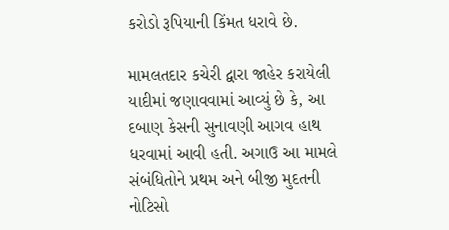કરોડો રૂપિયાની કિંમત ધરાવે છે.

મામલતદાર કચેરી દ્વારા જાહેર કરાયેલી યાદીમાં જણાવવામાં આવ્યું છે કે, આ દબાણ કેસની સુનાવણી આગવ હાથ ધરવામાં આવી હતી. અગાઉ આ મામલે સંબંધિતોને પ્રથમ અને બીજી મુદતની નોટિસો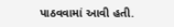પાઠવવામાં આવી હતી.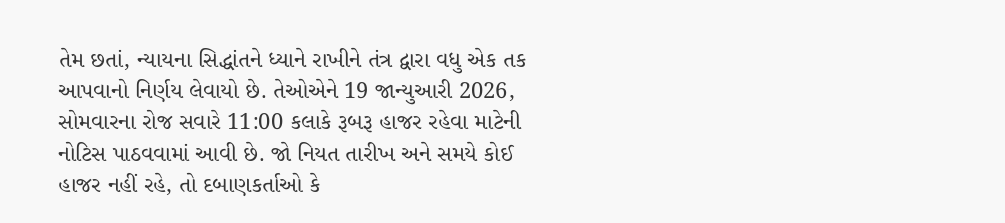તેમ છતાં, ન્યાયના સિદ્ધાંતને ધ્યાને રાખીને તંત્ર દ્વારા વધુ એક તક આપવાનો નિર્ણય લેવાયો છે. તેઓએને 19 જાન્યુઆરી 2026, સોમવારના રોજ સવારે 11:00 કલાકે રૂબરૂ હાજર રહેવા માટેની નોટિસ પાઠવવામાં આવી છે. જો નિયત તારીખ અને સમયે કોઈ હાજર નહીં રહે, તો દબાણકર્તાઓ કે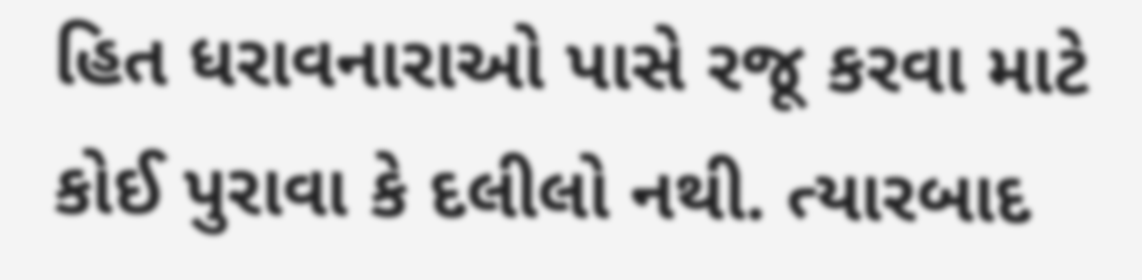હિત ધરાવનારાઓ પાસે રજૂ કરવા માટે કોઈ પુરાવા કે દલીલો નથી. ત્યારબાદ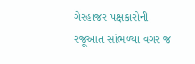ગેરહાજર પક્ષકારોની રજૂઆત સાંભળ્યા વગર જ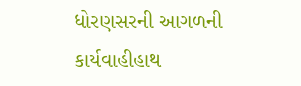ધોરણસરની આગળની કાર્યવાહીહાથ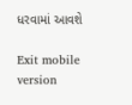ધરવામાં આવશે

Exit mobile version